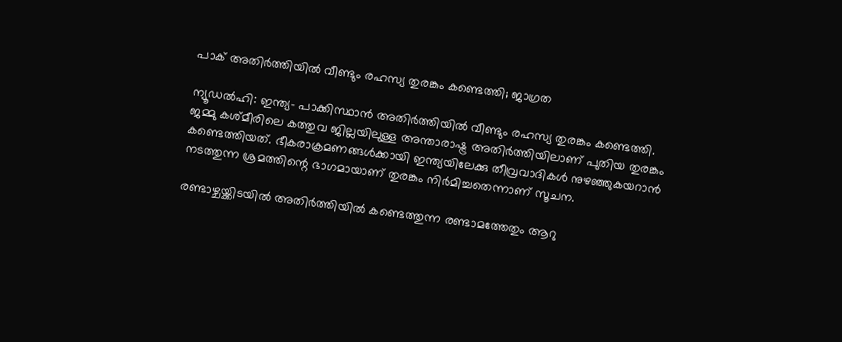പാക് അതിര്‍ത്തിയില്‍ വീണ്ടും രഹസ്യ തുരങ്കം കണ്ടെത്തി; ജാഗ്രത

ന്യൂഡല്‍ഹി: ഇന്ത്യ- പാക്കിസ്ഥാന്‍ അതിര്‍ത്തിയില്‍ വീണ്ടും രഹസ്യ തുരങ്കം കണ്ടെത്തി. ജമ്മു കശ്മീരിലെ കത്തുവ ജില്ലയിലുള്ള അന്താരാഷ്ട്ര അതിര്‍ത്തിയിലാണ് പുതിയ തുരങ്കം കണ്ടെത്തിയത്. ഭീകരാക്രമണങ്ങള്‍ക്കായി ഇന്ത്യയിലേക്കു തീവ്രവാദികള്‍ നുഴഞ്ഞുകയറാന്‍ നടത്തുന്ന ശ്രമത്തിന്റെ ഭാഗമായാണ് തുരങ്കം നിര്‍മിച്ചതെന്നാണ് സൂചന.

രണ്ടാഴ്ചയ്ക്കിടയില്‍ അതിര്‍ത്തിയില്‍ കണ്ടെത്തുന്ന രണ്ടാമത്തേതും ആറു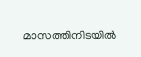മാസത്തിനിടയില്‍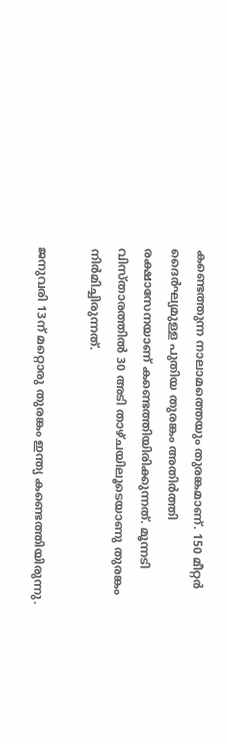കണ്ടെത്തുന്ന നാലാമത്തെയും തുരങ്കമാണ്. 150 മീറ്റര്‍ ദൈര്‍ഘ്യമുള്ള പുതിയ തുരങ്കം അതിര്‍ത്തി രക്ഷാസേനയാണ് കണ്ടെത്തിയിരിക്കുന്നത്. മൂന്നടി വിസ്താരത്തില്‍ 30 അടി താഴ്ചയിലൂടെയാണു തുരങ്കം നിര്‍മിച്ചിരുന്നത്.

ജനുവരി 13ന് മറ്റൊരു തുരങ്കം ഇന്ത്യ കണ്ടെത്തിയിരുന്നു.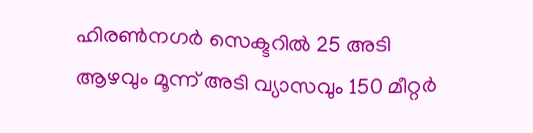ഹിരണ്‍നഗര്‍ സെക്ടറില്‍ 25 അടി ആഴവും മൂന്ന് അടി വ്യാസവും 150 മീറ്റര്‍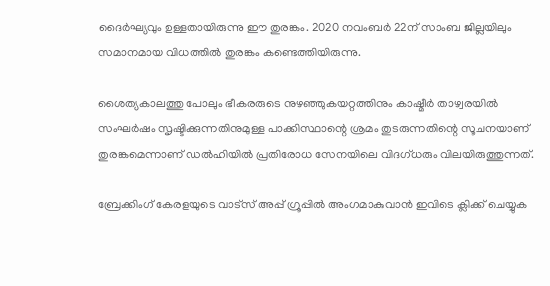ദൈര്‍ഘ്യവും ഉള്ളതായിരുന്നു ഈ തുരങ്കം. 2020 നവംബര്‍ 22ന് സാംബ ജില്ലയിലും സമാനമായ വിധത്തില്‍ തുരങ്കം കണ്ടെത്തിയിരുന്നു.

ശൈത്യകാലത്തു പോലും ഭീകരരുടെ നുഴഞ്ഞുകയറ്റത്തിനും കാഷ്മീര്‍ താഴ്വരയില്‍ സംഘര്‍ഷം സൃഷ്ടിക്കുന്നതിനുമുള്ള പാക്കിസ്ഥാന്റെ ശ്രമം തുടരുന്നതിന്റെ സൂചനയാണ് തുരങ്കമെന്നാണ് ഡല്‍ഹിയില്‍ പ്രതിരോധ സേനയിലെ വിദഗ്ധരും വിലയിരുത്തുന്നത്.

ബ്രേക്കിംഗ് കേരളയുടെ വാട്സ് അപ്പ് ഗ്രൂപ്പിൽ അംഗമാകുവാൻ ഇവിടെ ക്ലിക്ക് ചെയ്യുക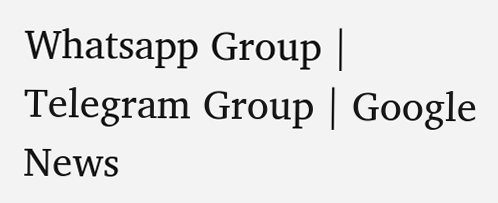Whatsapp Group | Telegram Group | Google News